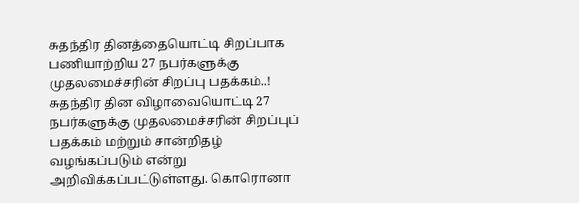சுதந்திர தினத்தையொட்டி சிறப்பாக பணியாற்றிய 27 நபர்களுக்கு முதலமைச்சரின் சிறப்பு பதக்கம்..!
சுதந்திர தின விழாவையொட்டி 27 நபர்களுக்கு முதலமைச்சரின் சிறப்புப் பதக்கம் மற்றும் சான்றிதழ் வழங்கப்படும் என்று அறிவிக்கப்பட்டுள்ளது. கொரொனா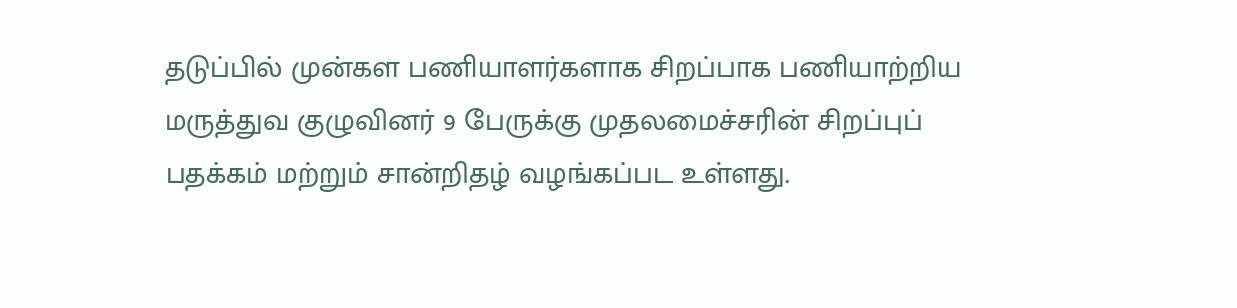தடுப்பில் முன்கள பணியாளர்களாக சிறப்பாக பணியாற்றிய மருத்துவ குழுவினர் 9 பேருக்கு முதலமைச்சரின் சிறப்புப் பதக்கம் மற்றும் சான்றிதழ் வழங்கப்பட உள்ளது.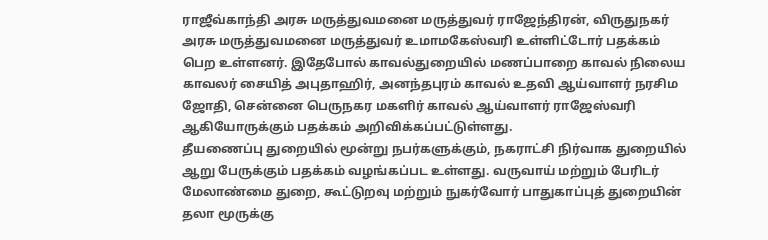ராஜீவ்காந்தி அரசு மருத்துவமனை மருத்துவர் ராஜேந்திரன், விருதுநகர் அரசு மருத்துவமனை மருத்துவர் உமாமகேஸ்வரி உள்ளிட்டோர் பதக்கம் பெற உள்ளனர். இதேபோல் காவல்துறையில் மணப்பாறை காவல் நிலைய காவலர் சையித் அபுதாஹிர், அனந்தபுரம் காவல் உதவி ஆய்வாளர் நரசிம ஜோதி, சென்னை பெருநகர மகளிர் காவல் ஆய்வாளர் ராஜேஸ்வரி ஆகியோருக்கும் பதக்கம் அறிவிக்கப்பட்டுள்ளது.
தீயணைப்பு துறையில் மூன்று நபர்களுக்கும், நகராட்சி நிர்வாக துறையில் ஆறு பேருக்கும் பதக்கம் வழங்கப்பட உள்ளது. வருவாய் மற்றும் பேரிடர் மேலாண்மை துறை, கூட்டுறவு மற்றும் நுகர்வோர் பாதுகாப்புத் துறையின் தலா மூருக்கு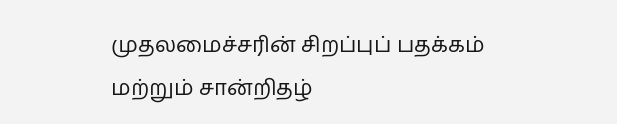முதலமைச்சரின் சிறப்புப் பதக்கம் மற்றும் சான்றிதழ்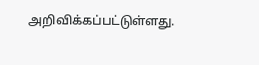அறிவிக்கப்பட்டுள்ளது.